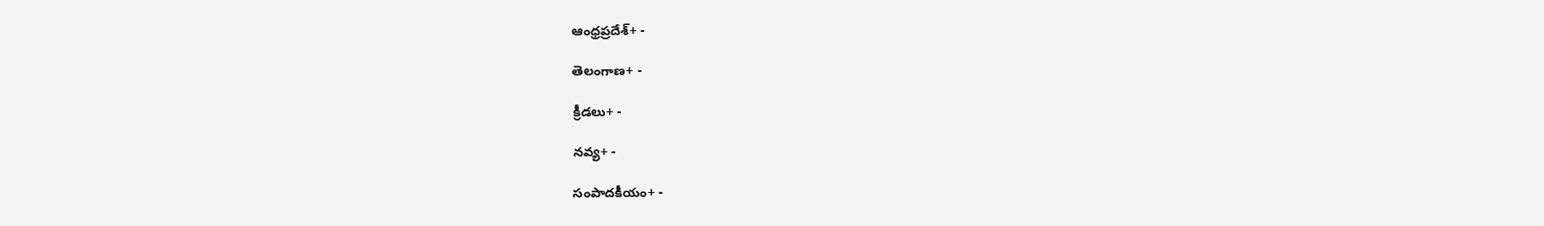ఆంధ్రప్రదేశ్+ -

తెలంగాణ+ -

క్రీడలు+ -

నవ్య+ -

సంపాదకీయం+ -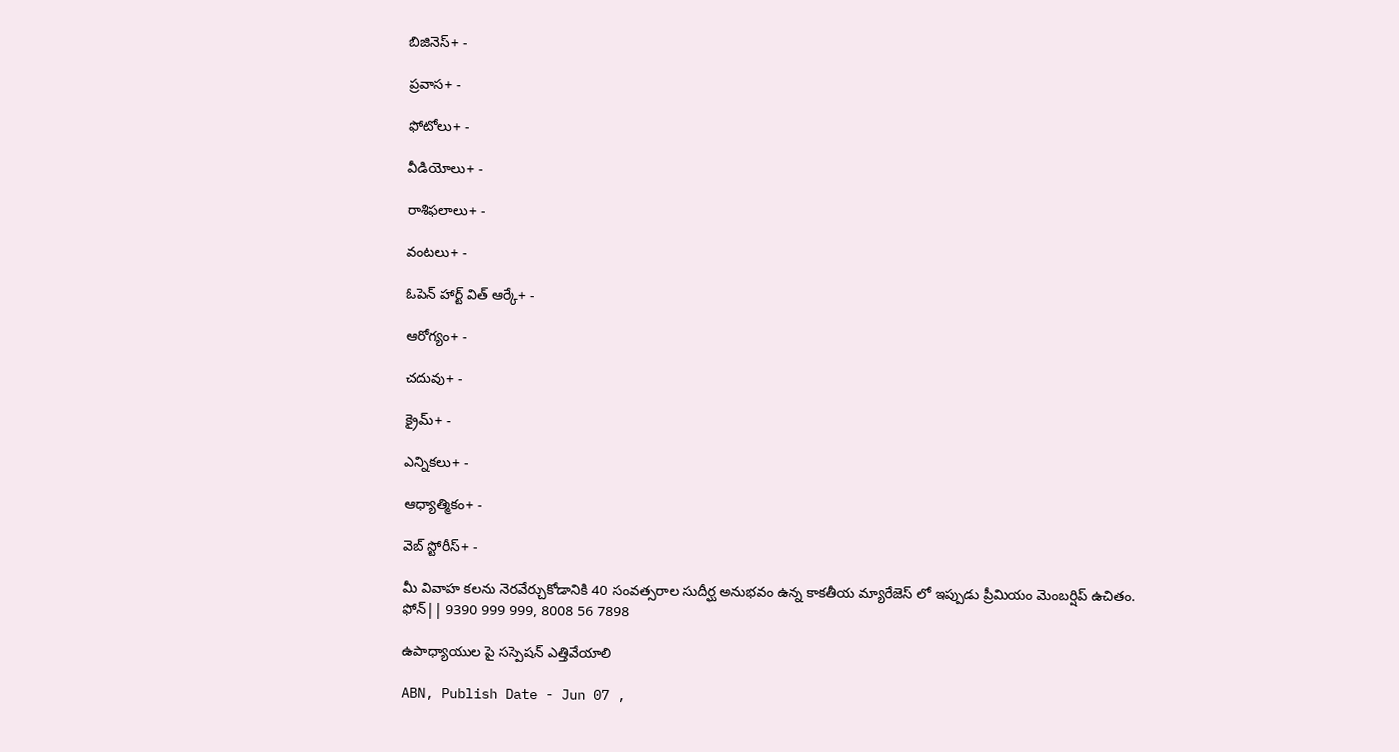బిజినెస్+ -

ప్రవాస+ -

ఫోటోలు+ -

వీడియోలు+ -

రాశిఫలాలు+ -

వంటలు+ -

ఓపెన్ హార్ట్ విత్ ఆర్కే+ -

ఆరోగ్యం+ -

చదువు+ -

క్రైమ్+ -

ఎన్నికలు+ -

ఆధ్యాత్మికం+ -

వెబ్ స్టోరీస్+ -

మీ వివాహ కలను నెరవేర్చుకోడానికి 40 సంవత్సరాల సుదీర్ఘ అనుభవం ఉన్న కాకతీయ మ్యారేజెస్ లో ఇప్పుడు ప్రీమియం మెంబర్షిప్ ఉచితం. ఫోన్|| 9390 999 999, 8008 56 7898

ఉపాధ్యాయుల పై సస్పెషన్‌ ఎత్తివేయాలి

ABN, Publish Date - Jun 07 ,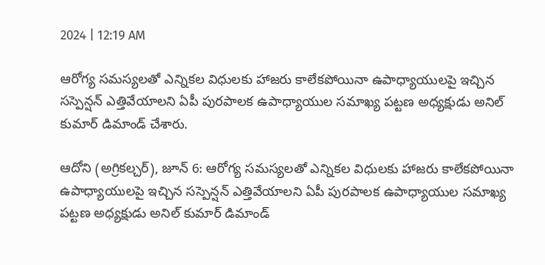2024 | 12:19 AM

ఆరోగ్య సమస్యలతో ఎన్నికల విధులకు హాజరు కాలేకపోయినా ఉపాధ్యాయులపై ఇచ్చిన సస్పెన్షన్‌ ఎత్తివేయాలని ఏపీ పురపాలక ఉపాధ్యాయుల సమాఖ్య పట్టణ అధ్యక్షుడు అనిల్‌ కుమార్‌ డిమాండ్‌ చేశారు.

ఆదోని (అగ్రికల్చర్‌), జూన్‌ 6: ఆరోగ్య సమస్యలతో ఎన్నికల విధులకు హాజరు కాలేకపోయినా ఉపాధ్యాయులపై ఇచ్చిన సస్పెన్షన్‌ ఎత్తివేయాలని ఏపీ పురపాలక ఉపాధ్యాయుల సమాఖ్య పట్టణ అధ్యక్షుడు అనిల్‌ కుమార్‌ డిమాండ్‌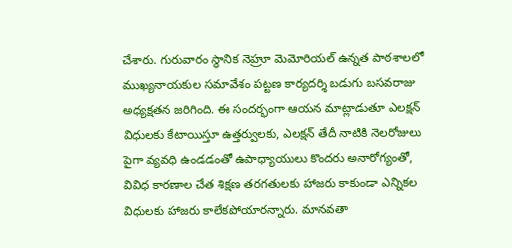చేశారు. గురువారం స్థానిక నెహ్రూ మెమోరియల్‌ ఉన్నత పాఠశాలలో ముఖ్యనాయకుల సమావేశం పట్టణ కార్యదర్శి బడుగు బసవరాజు అధ్యక్షతన జరిగింది. ఈ సందర్భంగా ఆయన మాట్లాడుతూ ఎలక్షన్‌ విధులకు కేటాయిస్తూ ఉత్తర్వులకు, ఎలక్షన్‌ తేదీ నాటికి నెలరోజులు పైగా వ్యవధి ఉండడంతో ఉపాధ్యాయులు కొందరు అనారోగ్యంతో, వివిధ కారణాల చేత శిక్షణ తరగతులకు హాజరు కాకుండా ఎన్నికల విధులకు హాజరు కాలేకపోయారన్నారు. మానవతా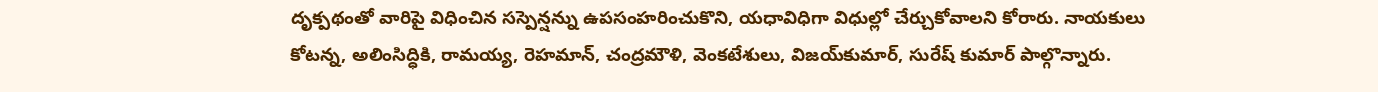దృక్పథంతో వారిపై విధించిన సస్పెన్షన్ను ఉపసంహరించుకొని, యధావిధిగా విధుల్లో చేర్చుకోవాలని కోరారు. నాయకులు కోటన్న, అలింసిద్ధికి, రామయ్య, రెహమాన్‌, చంద్రమౌళి, వెంకటేశులు, విజయ్‌కుమార్‌, సురేష్‌ కుమార్‌ పాల్గొన్నారు.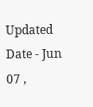Updated Date - Jun 07 ,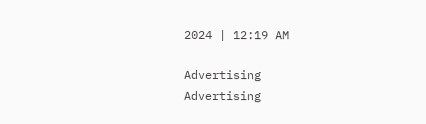2024 | 12:19 AM

Advertising
Advertising